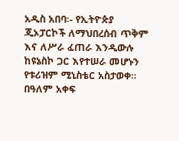አዲስ አበባ፡- የኢትዮጵያ ጂኦፓርኮች ለማህበረሰብ ጥቅም እና ለሥራ ፈጠራ እንዲውሉ ከዩኔስኮ ጋር እየተሠራ መሆኑን የቱሪዝም ሚኒስቴር አስታወቀ። በዓለም አቀፍ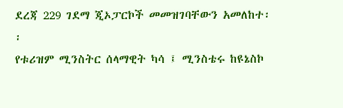ደረጃ 229 ገደማ ጂኦፓርኮች መመዝገባቸውን አመለከተ፡፡
የቱሪዝም ሚንስትር ሰላማዊት ካሳ ፤ ሚንስቴሩ ከዩኔስኮ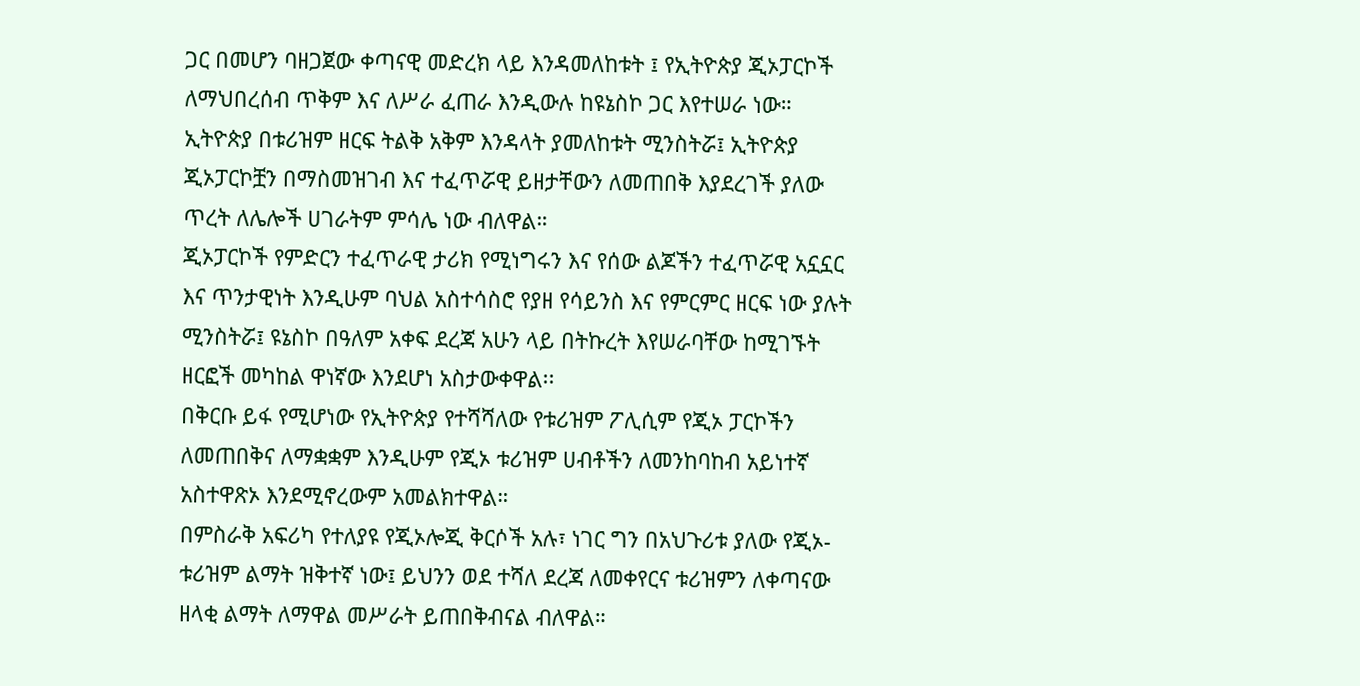ጋር በመሆን ባዘጋጀው ቀጣናዊ መድረክ ላይ እንዳመለከቱት ፤ የኢትዮጵያ ጂኦፓርኮች ለማህበረሰብ ጥቅም እና ለሥራ ፈጠራ እንዲውሉ ከዩኔስኮ ጋር እየተሠራ ነው።
ኢትዮጵያ በቱሪዝም ዘርፍ ትልቅ አቅም እንዳላት ያመለከቱት ሚንስትሯ፤ ኢትዮጵያ ጂኦፓርኮቿን በማስመዝገብ እና ተፈጥሯዊ ይዘታቸውን ለመጠበቅ እያደረገች ያለው ጥረት ለሌሎች ሀገራትም ምሳሌ ነው ብለዋል።
ጂኦፓርኮች የምድርን ተፈጥራዊ ታሪክ የሚነግሩን እና የሰው ልጆችን ተፈጥሯዊ አኗኗር እና ጥንታዊነት እንዲሁም ባህል አስተሳስሮ የያዘ የሳይንስ እና የምርምር ዘርፍ ነው ያሉት ሚንስትሯ፤ ዩኔስኮ በዓለም አቀፍ ደረጃ አሁን ላይ በትኩረት እየሠራባቸው ከሚገኙት ዘርፎች መካከል ዋነኛው እንደሆነ አስታውቀዋል፡፡
በቅርቡ ይፋ የሚሆነው የኢትዮጵያ የተሻሻለው የቱሪዝም ፖሊሲም የጂኦ ፓርኮችን ለመጠበቅና ለማቋቋም እንዲሁም የጂኦ ቱሪዝም ሀብቶችን ለመንከባከብ አይነተኛ አስተዋጽኦ እንደሚኖረውም አመልክተዋል።
በምስራቅ አፍሪካ የተለያዩ የጂኦሎጂ ቅርሶች አሉ፣ ነገር ግን በአህጉሪቱ ያለው የጂኦ-ቱሪዝም ልማት ዝቅተኛ ነው፤ ይህንን ወደ ተሻለ ደረጃ ለመቀየርና ቱሪዝምን ለቀጣናው ዘላቂ ልማት ለማዋል መሥራት ይጠበቅብናል ብለዋል።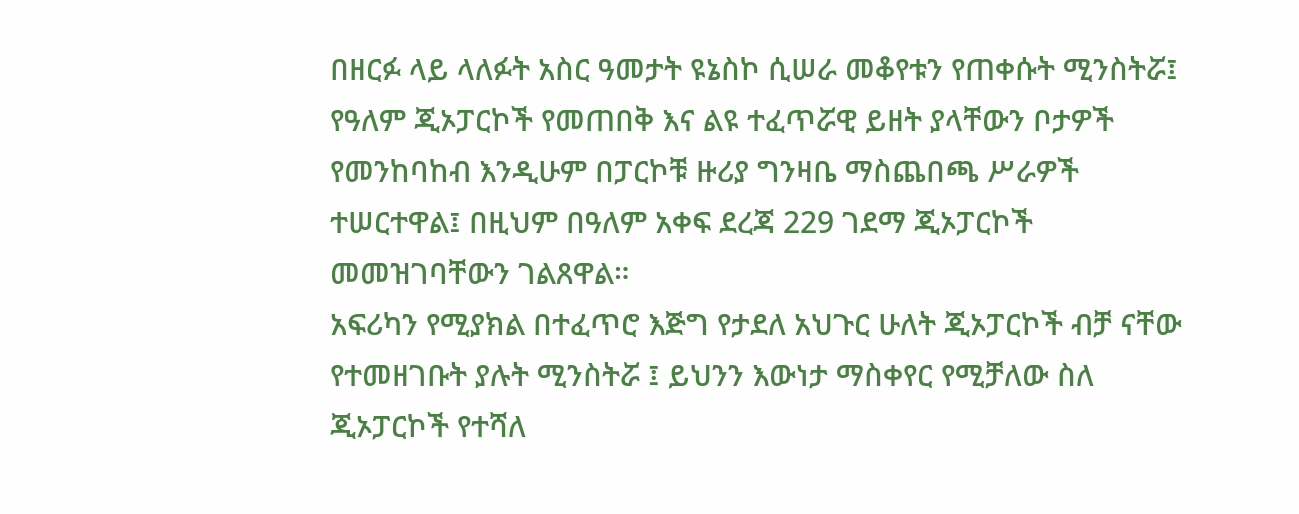በዘርፉ ላይ ላለፉት አስር ዓመታት ዩኔስኮ ሲሠራ መቆየቱን የጠቀሱት ሚንስትሯ፤ የዓለም ጂኦፓርኮች የመጠበቅ እና ልዩ ተፈጥሯዊ ይዘት ያላቸውን ቦታዎች የመንከባከብ እንዲሁም በፓርኮቹ ዙሪያ ግንዛቤ ማስጨበጫ ሥራዎች ተሠርተዋል፤ በዚህም በዓለም አቀፍ ደረጃ 229 ገደማ ጂኦፓርኮች መመዝገባቸውን ገልጸዋል።
አፍሪካን የሚያክል በተፈጥሮ እጅግ የታደለ አህጉር ሁለት ጂኦፓርኮች ብቻ ናቸው የተመዘገቡት ያሉት ሚንስትሯ ፤ ይህንን እውነታ ማስቀየር የሚቻለው ስለ ጂኦፓርኮች የተሻለ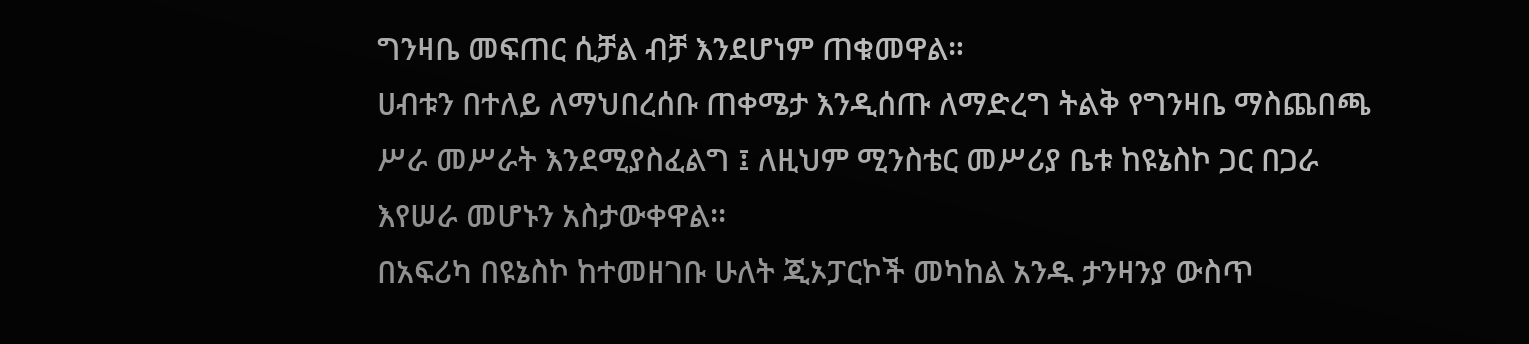ግንዛቤ መፍጠር ሲቻል ብቻ እንደሆነም ጠቁመዋል።
ሀብቱን በተለይ ለማህበረሰቡ ጠቀሜታ እንዲሰጡ ለማድረግ ትልቅ የግንዛቤ ማስጨበጫ ሥራ መሥራት እንደሚያስፈልግ ፤ ለዚህም ሚንስቴር መሥሪያ ቤቱ ከዩኔስኮ ጋር በጋራ እየሠራ መሆኑን አስታውቀዋል፡፡
በአፍሪካ በዩኔስኮ ከተመዘገቡ ሁለት ጂኦፓርኮች መካከል አንዱ ታንዛንያ ውስጥ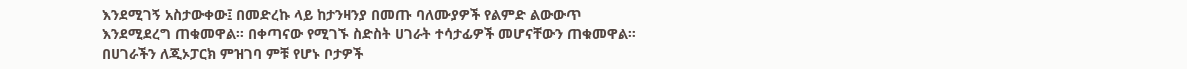እንደሚገኝ አስታውቀው፤ በመድረኩ ላይ ከታንዛንያ በመጡ ባለሙያዎች የልምድ ልውውጥ እንደሚደረግ ጠቁመዋል፡፡ በቀጣናው የሚገኙ ስድስት ሀገራት ተሳታፊዎች መሆናቸውን ጠቁመዋል።
በሀገራችን ለጂኦፓርክ ምዝገባ ምቹ የሆኑ ቦታዎች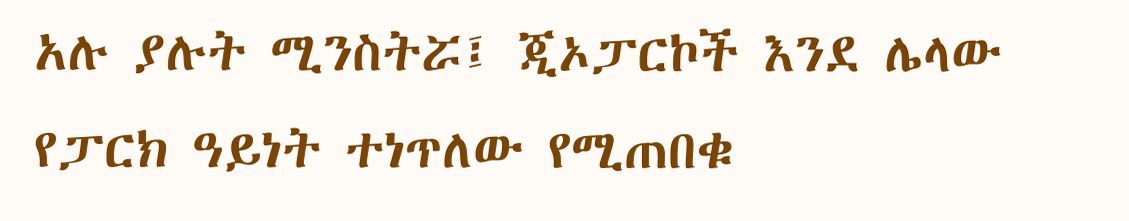አሉ ያሉት ሚንስትሯ፤ ጂኦፓርኮች እንደ ሌላው የፓርክ ዓይነት ተነጥለው የሚጠበቁ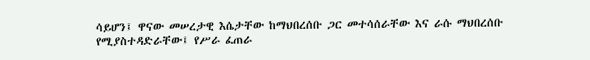ሳይሆን፤ ዋናው መሠረታዊ እሴታቸው ከማህበረሰቡ ጋር መተሳሰራቸው እና ራሱ ማህበረሰቡ የሚያስተዳድራቸው፤ የሥራ ፈጠራ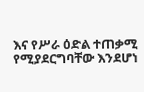እና የሥራ ዕድል ተጠቃሚ የሚያደርግባቸው እንደሆነ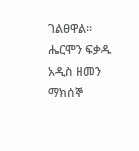ገልፀዋል፡፡
ሔርሞን ፍቃዱ
አዲስ ዘመን ማክሰኞ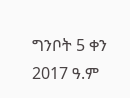ግንቦት 5 ቀን 2017 ዓ.ም